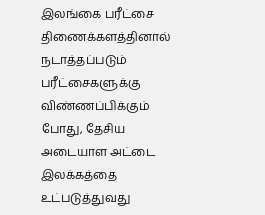இலங்கை பரீட்சை திணைக்களத்தினால் நடாத்தப்படும் பரீட்சைகளுக்கு விண்ணப்பிக்கும் போது, தேசிய அடையாள அட்டை இலக்கத்தை உட்படுத்துவது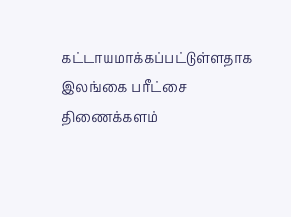கட்டாயமாக்கப்பட்டுள்ளதாக இலங்கை பரீட்சை திணைக்களம்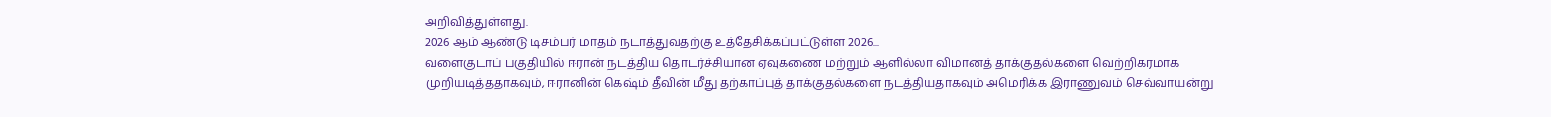அறிவித்துள்ளது.
2026 ஆம் ஆண்டு டிசம்பர் மாதம் நடாத்துவதற்கு உத்தேசிக்கப்பட்டுள்ள 2026...
வளைகுடாப் பகுதியில் ஈரான் நடத்திய தொடர்ச்சியான ஏவுகணை மற்றும் ஆளில்லா விமானத் தாக்குதல்களை வெற்றிகரமாக முறியடித்ததாகவும், ஈரானின் கெஷ்ம் தீவின் மீது தற்காப்புத் தாக்குதல்களை நடத்தியதாகவும் அமெரிக்க இராணுவம் செவ்வாயன்று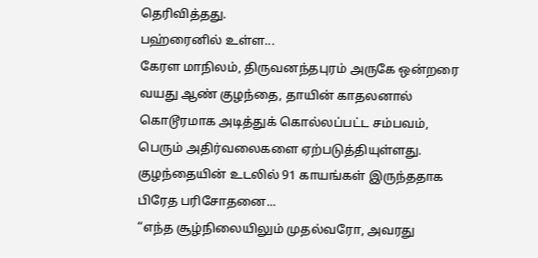தெரிவித்தது.
பஹ்ரைனில் உள்ள...
கேரள மாநிலம், திருவனந்தபுரம் அருகே ஒன்றரை வயது ஆண் குழந்தை, தாயின் காதலனால் கொடூரமாக அடித்துக் கொல்லப்பட்ட சம்பவம், பெரும் அதிர்வலைகளை ஏற்படுத்தியுள்ளது. குழந்தையின் உடலில் 91 காயங்கள் இருந்ததாக பிரேத பரிசோதனை...
“எந்த சூழ்நிலையிலும் முதல்வரோ, அவரது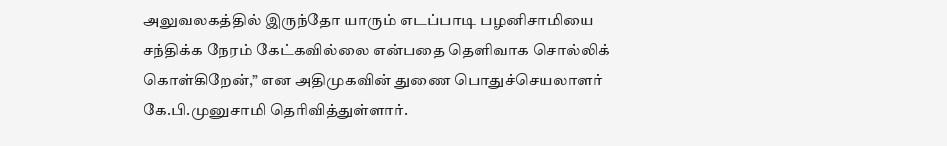அலுவலகத்தில் இருந்தோ யாரும் எடப்பாடி பழனிசாமியை சந்திக்க நேரம் கேட்கவில்லை என்பதை தெளிவாக சொல்லிக் கொள்கிறேன்,” என அதிமுகவின் துணை பொதுச்செயலாளர் கே.பி.முனுசாமி தெரிவித்துள்ளார்.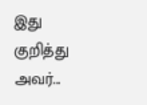இது குறித்து அவர்...